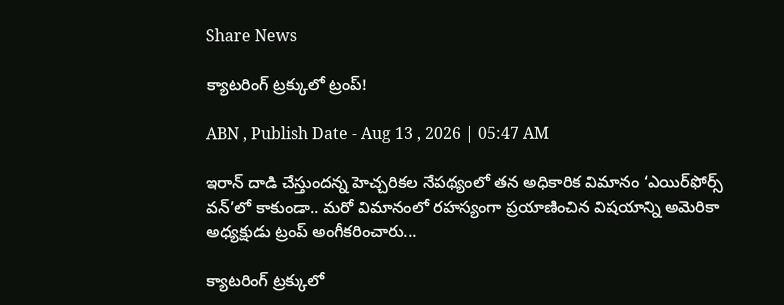Share News

క్యాటరింగ్‌ ట్రక్కులో ట్రంప్‌!

ABN , Publish Date - Aug 13 , 2026 | 05:47 AM

ఇరాన్‌ దాడి చేస్తుందన్న హెచ్చరికల నేపథ్యంలో తన అధికారిక విమానం ‘ఎయిర్‌ఫోర్స్‌ వన్‌’లో కాకుండా.. మరో విమానంలో రహస్యంగా ప్రయాణించిన విషయాన్ని అమెరికా అధ్యక్షుడు ట్రంప్‌ అంగీకరించారు...

క్యాటరింగ్‌ ట్రక్కులో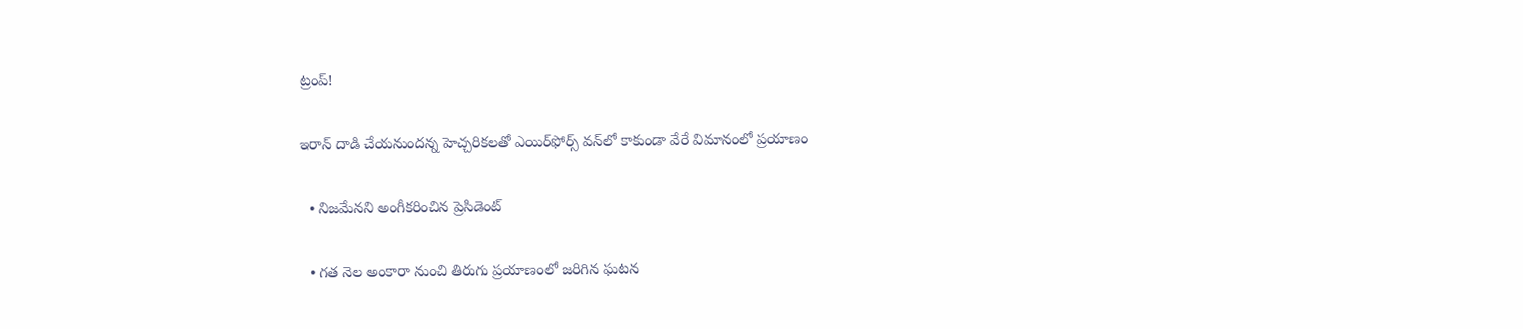ట్రంప్‌!

ఇరాన్‌ దాడి చేయనుందన్న హెచ్చరికలతో ఎయిర్‌ఫోర్స్‌ వన్‌లో కాకుండా వేరే విమానంలో ప్రయాణం

  • నిజమేనని అంగీకరించిన ప్రెసిడెంట్‌

  • గత నెల అంకారా నుంచి తిరుగు ప్రయాణంలో జరిగిన ఘటన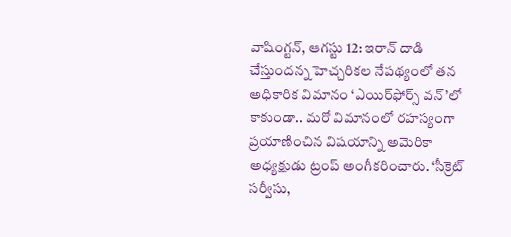వాషింగ్టన్‌, ఆగస్టు 12: ఇరాన్‌ దాడి చేస్తుందన్న హెచ్చరికల నేపథ్యంలో తన అధికారిక విమానం ‘ఎయిర్‌ఫోర్స్‌ వన్‌’లో కాకుండా.. మరో విమానంలో రహస్యంగా ప్రయాణించిన విషయాన్ని అమెరికా అధ్యక్షుడు ట్రంప్‌ అంగీకరించారు. ‘సీక్రెట్‌ సర్వీసు,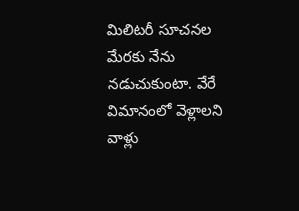మిలిటరీ సూచనల మేరకు నేను నడుచుకుంటా. వేరే విమానంలో వెళ్లాలని వాళ్లు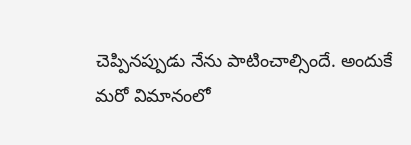చెప్పినప్పుడు నేను పాటించాల్సిందే. అందుకే మరో విమానంలో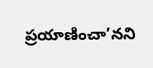ప్రయాణించా’నని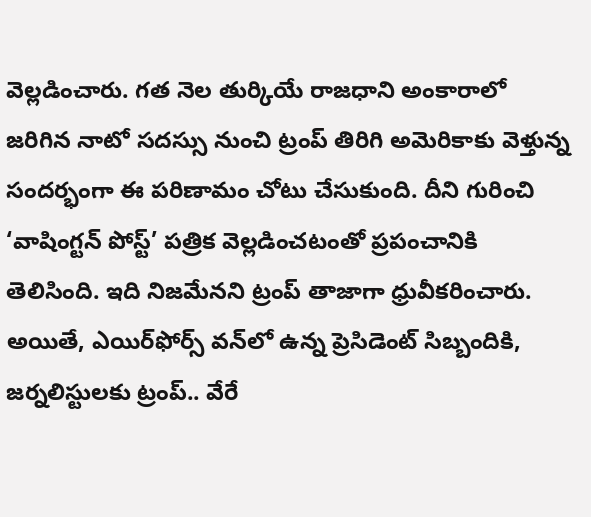వెల్లడించారు. గత నెల తుర్కియే రాజధాని అంకారాలో జరిగిన నాటో సదస్సు నుంచి ట్రంప్‌ తిరిగి అమెరికాకు వెళ్తున్న సందర్భంగా ఈ పరిణామం చోటు చేసుకుంది. దీని గురించి ‘వాషింగ్టన్‌ పోస్ట్‌’ పత్రిక వెల్లడించటంతో ప్రపంచానికి తెలిసింది. ఇది నిజమేనని ట్రంప్‌ తాజాగా ధ్రువీకరించారు. అయితే, ఎయిర్‌ఫోర్స్‌ వన్‌లో ఉన్న ప్రెసిడెంట్‌ సిబ్బందికి, జర్నలిస్టులకు ట్రంప్‌.. వేరే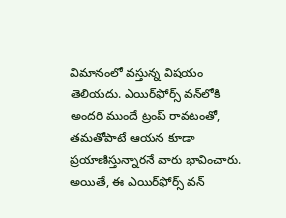విమానంలో వస్తున్న విషయం తెలియదు. ఎయిర్‌ఫోర్స్‌ వన్‌లోకి అందరి ముందే ట్రంప్‌ రావటంతో, తమతోపాటే ఆయన కూడా ప్రయాణిస్తున్నారనే వారు భావించారు. అయితే, ఈ ఎయిర్‌ఫోర్స్‌ వన్‌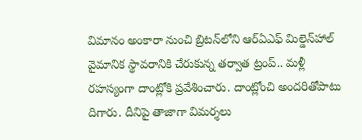విమానం అంకారా నుంచి బ్రిటన్‌లోని ఆర్‌ఏఎఫ్‌ మిల్డెన్‌హాల్‌ వైమానిక స్థావరానికి చేరుకున్న తర్వాత ట్రంప్‌.. మళ్లీ రహస్యంగా దాంట్లోకి ప్రవేశించారు. దాంట్లోంచి అందరితోపాటు దిగారు. దీనిపై తాజాగా విమర్శలు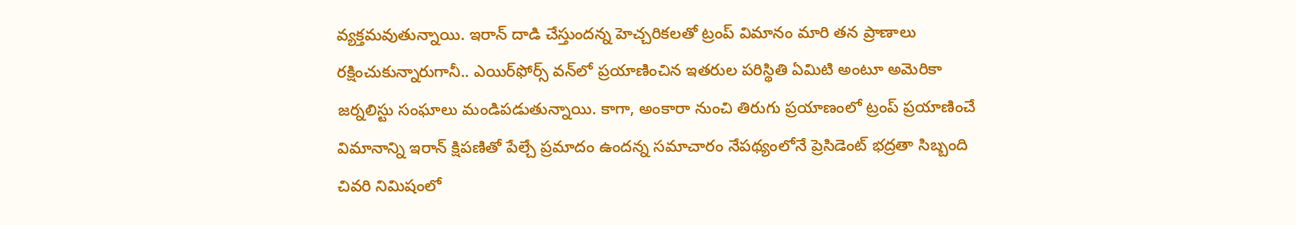వ్యక్తమవుతున్నాయి. ఇరాన్‌ దాడి చేస్తుందన్న హెచ్చరికలతో ట్రంప్‌ విమానం మారి తన ప్రాణాలు రక్షించుకున్నారుగానీ.. ఎయిర్‌ఫోర్స్‌ వన్‌లో ప్రయాణించిన ఇతరుల పరిస్థితి ఏమిటి అంటూ అమెరికా జర్నలిస్టు సంఘాలు మండిపడుతున్నాయి. కాగా, అంకారా నుంచి తిరుగు ప్రయాణంలో ట్రంప్‌ ప్రయాణించే విమానాన్ని ఇరాన్‌ క్షిపణితో పేల్చే ప్రమాదం ఉందన్న సమాచారం నేపథ్యంలోనే ప్రెసిడెంట్‌ భద్రతా సిబ్బంది చివరి నిమిషంలో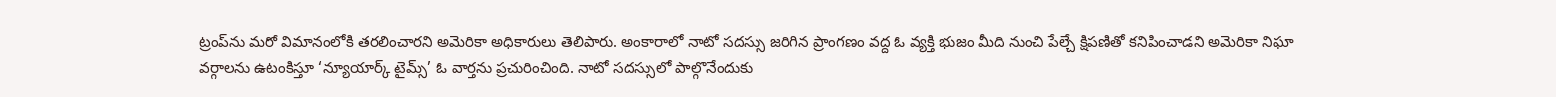ట్రంప్‌ను మరో విమానంలోకి తరలించారని అమెరికా అధికారులు తెలిపారు. అంకారాలో నాటో సదస్సు జరిగిన ప్రాంగణం వద్ద ఓ వ్యక్తి భుజం మీది నుంచి పేల్చే క్షిపణితో కనిపించాడని అమెరికా నిఘా వర్గాలను ఉటంకిస్తూ ‘న్యూయార్క్‌ టైమ్స్‌’ ఓ వార్తను ప్రచురించింది. నాటో సదస్సులో పాల్గొనేందుకు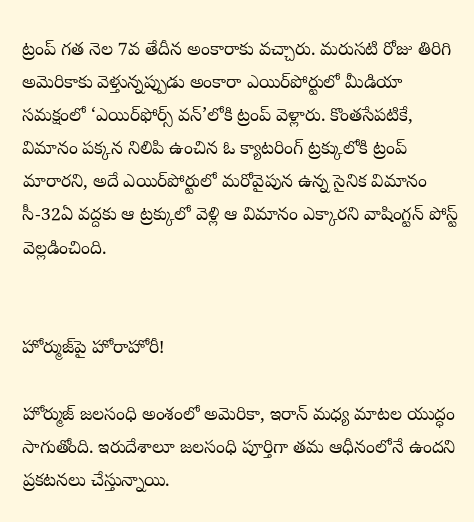ట్రంప్‌ గత నెల 7వ తేదీన అంకారాకు వచ్చారు. మరుసటి రోజు తిరిగి అమెరికాకు వెళ్తున్నప్పుడు అంకారా ఎయిర్‌పోర్టులో మీడియా సమక్షంలో ‘ఎయిర్‌ఫోర్స్‌ వన్‌’లోకి ట్రంప్‌ వెళ్లారు. కొంతసేపటికే, విమానం పక్కన నిలిపి ఉంచిన ఓ క్యాటరింగ్‌ ట్రక్కులోకి ట్రంప్‌ మారారని, అదే ఎయిర్‌పోర్టులో మరోవైపున ఉన్న సైనిక విమానం సీ-32ఏ వద్దకు ఆ ట్రక్కులో వెళ్లి ఆ విమానం ఎక్కారని వాషింగ్టన్‌ పోస్ట్‌ వెల్లడించింది.


హోర్ముజ్‌పై హోరాహోరీ!

హోర్ముజ్‌ జలసంధి అంశంలో అమెరికా, ఇరాన్‌ మధ్య మాటల యుద్ధం సాగుతోంది. ఇరుదేశాలూ జలసంధి పూర్తిగా తమ ఆధీనంలోనే ఉందని ప్రకటనలు చేస్తున్నాయి.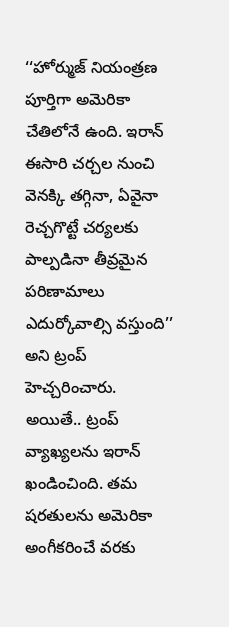‘‘హోర్ముజ్‌ నియంత్రణ పూర్తిగా అమెరికా చేతిలోనే ఉంది. ఇరాన్‌ ఈసారి చర్చల నుంచి వెనక్కి తగ్గినా, ఏవైనా రెచ్చగొట్టే చర్యలకు పాల్పడినా తీవ్రమైన పరిణామాలు ఎదుర్కోవాల్సి వస్తుంది’’ అని ట్రంప్‌ హెచ్చరించారు. అయితే.. ట్రంప్‌ వ్యాఖ్యలను ఇరాన్‌ ఖండించింది. తమ షరతులను అమెరికా అంగీకరించే వరకు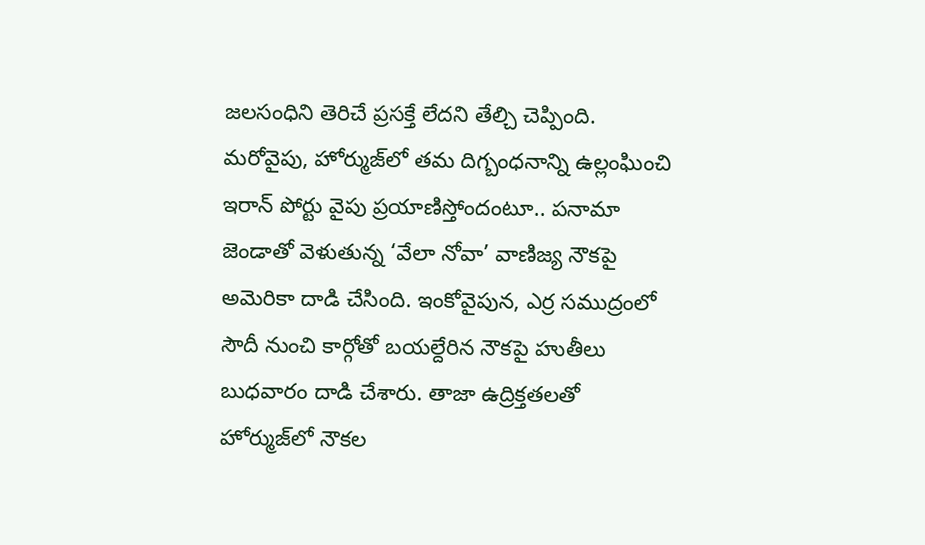జలసంధిని తెరిచే ప్రసక్తే లేదని తేల్చి చెప్పింది. మరోవైపు, హోర్ముజ్‌లో తమ దిగ్బంధనాన్ని ఉల్లంఘించి ఇరాన్‌ పోర్టు వైపు ప్రయాణిస్తోందంటూ.. పనామా జెండాతో వెళుతున్న ‘వేలా నోవా’ వాణిజ్య నౌకపై అమెరికా దాడి చేసింది. ఇంకోవైపున, ఎర్ర సముద్రంలో సౌదీ నుంచి కార్గోతో బయల్దేరిన నౌకపై హుతీలు బుధవారం దాడి చేశారు. తాజా ఉద్రిక్తతలతో హోర్ముజ్‌లో నౌకల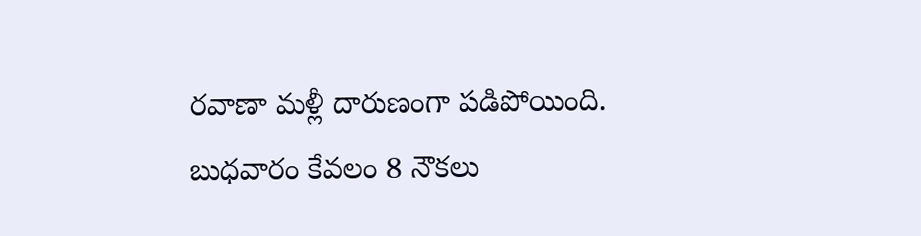రవాణా మళ్లీ దారుణంగా పడిపోయింది. బుధవారం కేవలం 8 నౌకలు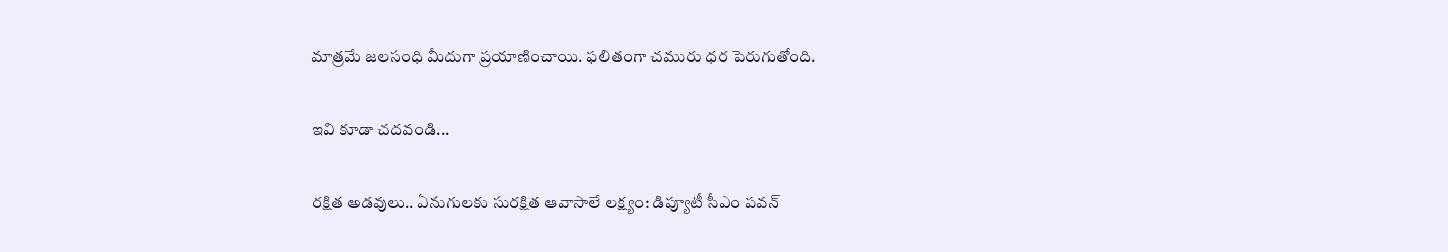మాత్రమే జలసంధి మీదుగా ప్రయాణించాయి. ఫలితంగా చమురు ధర పెరుగుతోంది.

ఇవి కూడా చదవండి...

రక్షిత అడవులు.. ఏనుగులకు సురక్షిత ఆవాసాలే లక్ష్యం: డిప్యూటీ సీఎం పవన్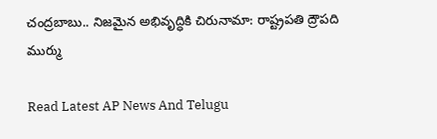చంద్రబాబు.. నిజమైన అభివృద్ధికి చిరునామా: రాష్ట్రపతి ద్రౌపది ముర్ము

Read Latest AP News And Telugu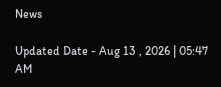News

Updated Date - Aug 13 , 2026 | 05:47 AM